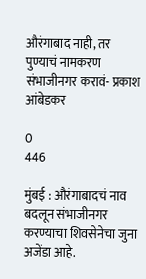औरंगाबाद नाही, तर पुण्याचं नामकरण संभाजीनगर करावं- प्रकाश आंबेडकर

0
446

मुंबई : औरंगाबादचं नाव बदलून संभाजीनगर करण्याचा शिवसेनेचा जुना अजेंडा आहे.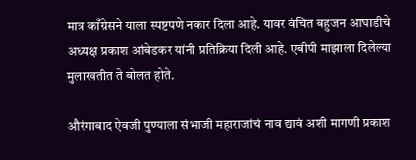मात्र काँग्रेसने याला स्पष्टपणे नकार दिला आहे. यावर वंचित बहुजन आघाडीचे अध्यक्ष प्रकाश आंबेडकर यांनी प्रतिक्रिया दिली आहे. एबीपी माझाला दिलेल्या मुलाखतीत ते बोलत होते.

औरंगाबाद ऐवजी पुण्याला संभाजी महाराजांचं नाव द्यावं अशी मागणी प्रकाश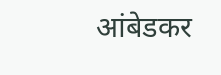आंबेडकर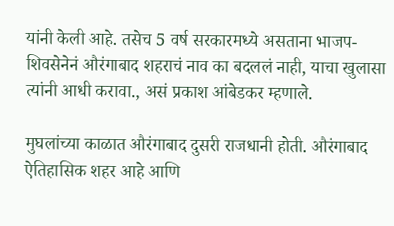यांनी केली आहे. तसेच 5 वर्ष सरकारमध्ये असताना भाजप-शिवसेनेनं औरंगाबाद शहराचं नाव का बदललं नाही, याचा खुलासा त्यांनी आधी करावा., असं प्रकाश आंबेडकर म्हणाले.

मुघलांच्या काळात औरंगाबाद दुसरी राजधानी होती. औरंगाबाद ऐतिहासिक शहर आहे आणि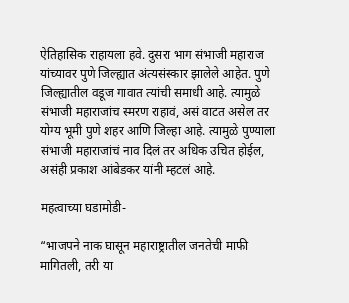ऐतिहासिक राहायला हवे. दुसरा भाग संभाजी महाराज यांच्यावर पुणे जिल्ह्यात अंत्यसंस्कार झालेले आहेत. पुणे जिल्ह्यातील वडूज गावात त्यांची समाधी आहे. त्यामुळे संभाजी महाराजांच स्मरण राहावं, असं वाटत असेल तर योग्य भूमी पुणे शहर आणि जिल्हा आहे. त्यामुळे पुण्याला संभाजी महाराजांचं नाव दिलं तर अधिक उचित होईल, असंही प्रकाश आंबेडकर यांनी म्हटलं आहे.

महत्वाच्या घडामोडी-

“भाजपने नाक घासून महाराष्ट्रातील जनतेची माफी मागितली, तरी या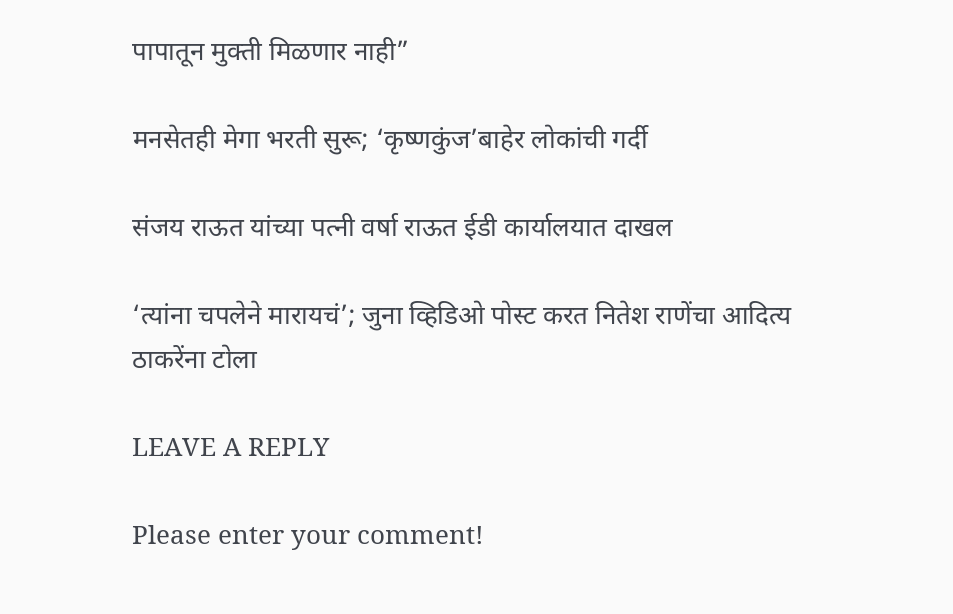पापातून मुक्ती मिळणार नाही”

मनसेतही मेगा भरती सुरू; ‘कृष्णकुंज’बाहेर लोकांची गर्दी

संजय राऊत यांच्या पत्नी वर्षा राऊत ईडी कार्यालयात दाखल

‘त्यांना चपलेने मारायचं’; जुना व्हिडिओ पोस्ट करत नितेश राणेंचा आदित्य ठाकरेंना टोला

LEAVE A REPLY

Please enter your comment!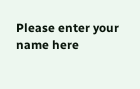Please enter your name here